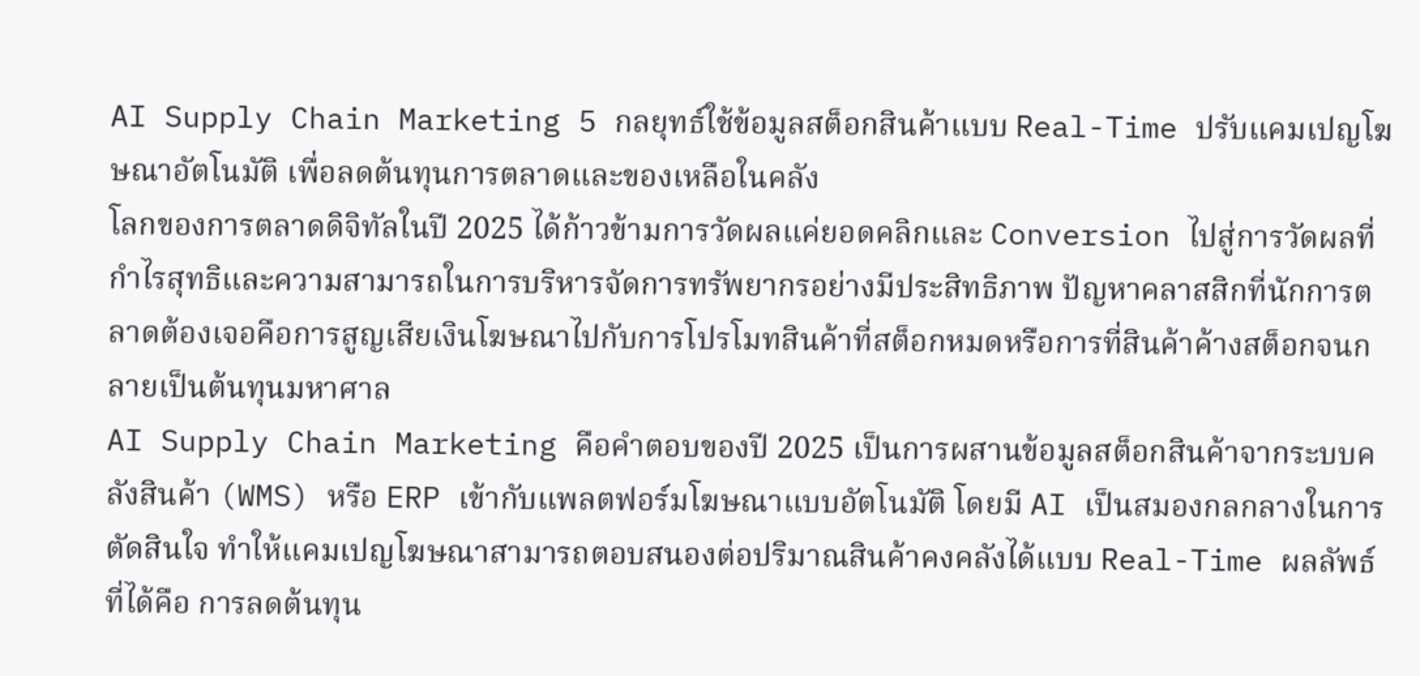AI Supply Chain Marketing 5 กลยุทธ์ใช้ข้อมูลสต็อกสินค้าแบบ Real-Time ปรับแคมเปญโฆษณาอัตโนมัติ เพื่อลดต้นทุนการตลาดและของเหลือในคลัง
โลกของการตลาดดิจิทัลในปี 2025 ได้ก้าวข้ามการวัดผลแค่ยอดคลิกและ Conversion ไปสู่การวัดผลที่กำไรสุทธิและความสามารถในการบริหารจัดการทรัพยากรอย่างมีประสิทธิภาพ ปัญหาคลาสสิกที่นักการตลาดต้องเจอคือการสูญเสียเงินโฆษณาไปกับการโปรโมทสินค้าที่สต็อกหมดหรือการที่สินค้าค้างสต็อกจนกลายเป็นต้นทุนมหาศาล
AI Supply Chain Marketing คือคำตอบของปี 2025 เป็นการผสานข้อมูลสต็อกสินค้าจากระบบคลังสินค้า (WMS) หรือ ERP เข้ากับแพลตฟอร์มโฆษณาแบบอัตโนมัติ โดยมี AI เป็นสมองกลกลางในการตัดสินใจ ทำให้แคมเปญโฆษณาสามารถตอบสนองต่อปริมาณสินค้าคงคลังได้แบบ Real-Time ผลลัพธ์ที่ได้คือ การลดต้นทุน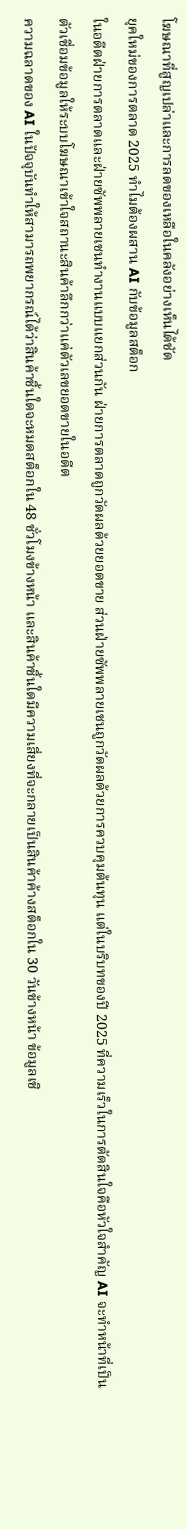โฆษณาที่สูญเปล่าและการลดของเหลือในคลังอย่างเห็นได้ชัด
ยุคใหม่ของการตลาด 2025 ทำไมต้องผสาน AI กับข้อมูลสต็อก
ในอดีตฝ่ายการตลาดและฝ่ายซัพพลายเชนทำงานแบบแยกส่วนกัน ฝ่ายการตลาดถูกวัดผลด้วยยอดขาย ส่วนฝ่ายซัพพลายเชนถูกวัดผลด้วยการควบคุมต้นทุน แต่ในบริบทของปี 2025 ที่ความเร็วในการตัดสินใจคือหัวใจสำคัญ AI จะทำหน้าที่เป็นตัวเชื่อมข้อมูลให้ระบบโฆษณาเข้าใจสถานะสินค้าลึกกว่าแค่ตัวเลขยอดขายในอดีต
ความฉลาดของ AI ในปัจจุบันทำให้สามารถพยากรณ์ได้ว่าสินค้าชิ้นใดจะหมดสต็อกใน 48 ชั่วโมงข้างหน้า และสินค้าชิ้นใดมีความเสี่ยงที่จะกลายเป็นสินค้าค้างสต็อกใน 30 วันข้างหน้า ข้อมูลเชิ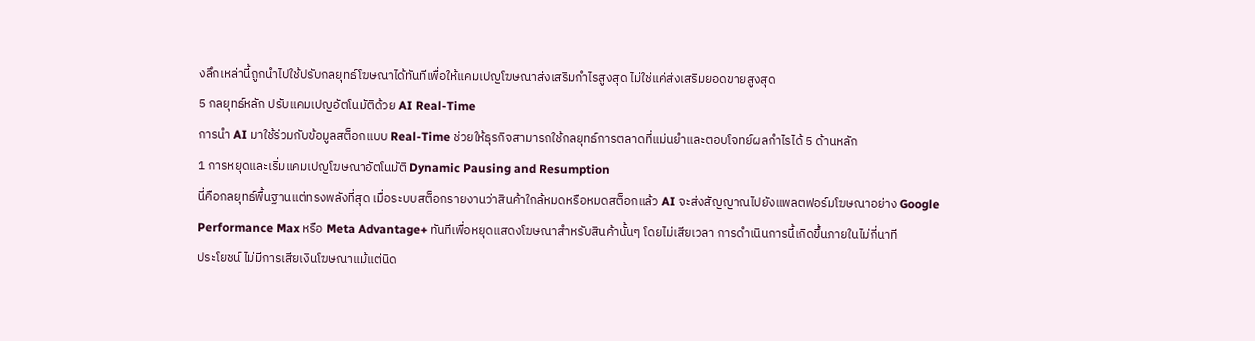งลึกเหล่านี้ถูกนำไปใช้ปรับกลยุทธ์โฆษณาได้ทันทีเพื่อให้แคมเปญโฆษณาส่งเสริมกำไรสูงสุด ไม่ใช่แค่ส่งเสริมยอดขายสูงสุด
5 กลยุทธ์หลัก ปรับแคมเปญอัตโนมัติด้วย AI Real-Time
การนำ AI มาใช้ร่วมกับข้อมูลสต็อกแบบ Real-Time ช่วยให้ธุรกิจสามารถใช้กลยุทธ์การตลาดที่แม่นยำและตอบโจทย์ผลกำไรได้ 5 ด้านหลัก
1 การหยุดและเริ่มแคมเปญโฆษณาอัตโนมัติ Dynamic Pausing and Resumption
นี่คือกลยุทธ์พื้นฐานแต่ทรงพลังที่สุด เมื่อระบบสต็อกรายงานว่าสินค้าใกล้หมดหรือหมดสต็อกแล้ว AI จะส่งสัญญาณไปยังแพลตฟอร์มโฆษณาอย่าง Google Performance Max หรือ Meta Advantage+ ทันทีเพื่อหยุดแสดงโฆษณาสำหรับสินค้านั้นๆ โดยไม่เสียเวลา การดำเนินการนี้เกิดขึ้นภายในไม่กี่นาที
ประโยชน์ ไม่มีการเสียเงินโฆษณาแม้แต่นิด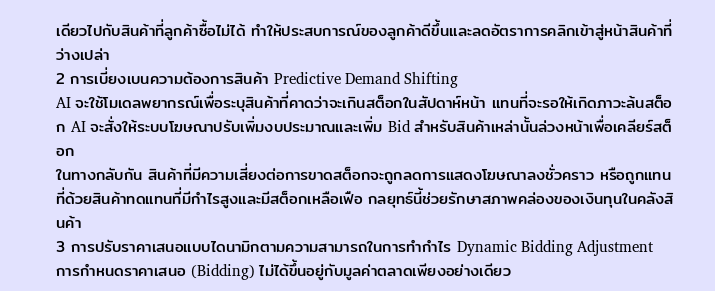เดียวไปกับสินค้าที่ลูกค้าซื้อไม่ได้ ทำให้ประสบการณ์ของลูกค้าดีขึ้นและลดอัตราการคลิกเข้าสู่หน้าสินค้าที่ว่างเปล่า
2 การเบี่ยงเบนความต้องการสินค้า Predictive Demand Shifting
AI จะใช้โมเดลพยากรณ์เพื่อระบุสินค้าที่คาดว่าจะเกินสต็อกในสัปดาห์หน้า แทนที่จะรอให้เกิดภาวะล้นสต็อก AI จะสั่งให้ระบบโฆษณาปรับเพิ่มงบประมาณและเพิ่ม Bid สำหรับสินค้าเหล่านั้นล่วงหน้าเพื่อเคลียร์สต็อก
ในทางกลับกัน สินค้าที่มีความเสี่ยงต่อการขาดสต็อกจะถูกลดการแสดงโฆษณาลงชั่วคราว หรือถูกแทนที่ด้วยสินค้าทดแทนที่มีกำไรสูงและมีสต็อกเหลือเฟือ กลยุทธ์นี้ช่วยรักษาสภาพคล่องของเงินทุนในคลังสินค้า
3 การปรับราคาเสนอแบบไดนามิกตามความสามารถในการทำกำไร Dynamic Bidding Adjustment
การกำหนดราคาเสนอ (Bidding) ไม่ได้ขึ้นอยู่กับมูลค่าตลาดเพียงอย่างเดียว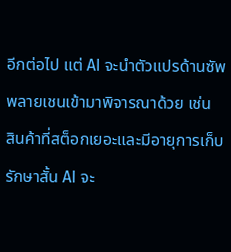อีกต่อไป แต่ AI จะนำตัวแปรด้านซัพพลายเชนเข้ามาพิจารณาด้วย เช่น
สินค้าที่สต็อกเยอะและมีอายุการเก็บรักษาสั้น AI จะ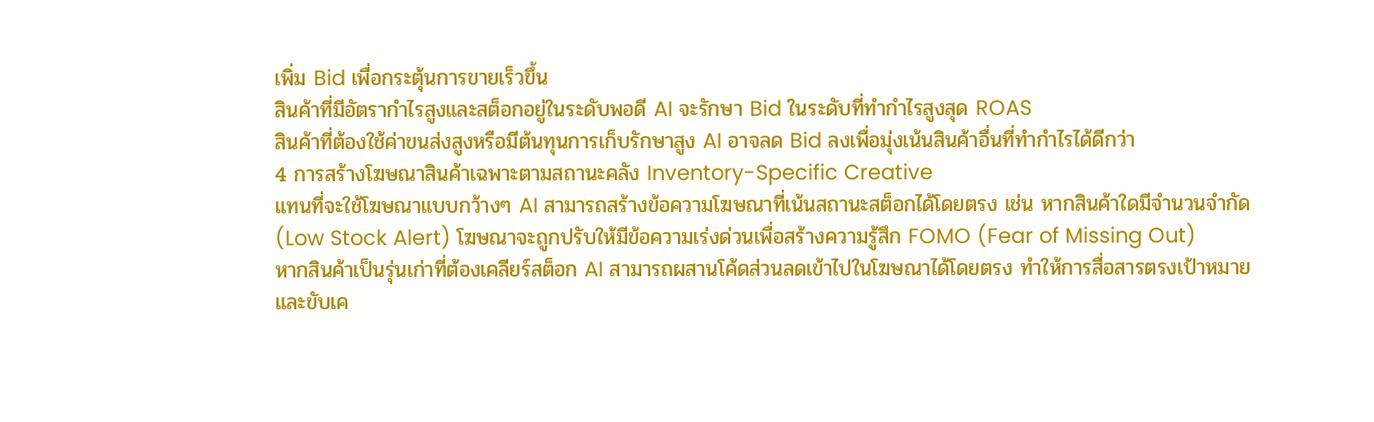เพิ่ม Bid เพื่อกระตุ้นการขายเร็วขึ้น
สินค้าที่มีอัตรากำไรสูงและสต็อกอยู่ในระดับพอดี AI จะรักษา Bid ในระดับที่ทำกำไรสูงสุด ROAS
สินค้าที่ต้องใช้ค่าขนส่งสูงหรือมีต้นทุนการเก็บรักษาสูง AI อาจลด Bid ลงเพื่อมุ่งเน้นสินค้าอื่นที่ทำกำไรได้ดีกว่า
4 การสร้างโฆษณาสินค้าเฉพาะตามสถานะคลัง Inventory-Specific Creative
แทนที่จะใช้โฆษณาแบบกว้างๆ AI สามารถสร้างข้อความโฆษณาที่เน้นสถานะสต็อกได้โดยตรง เช่น หากสินค้าใดมีจำนวนจำกัด (Low Stock Alert) โฆษณาจะถูกปรับให้มีข้อความเร่งด่วนเพื่อสร้างความรู้สึก FOMO (Fear of Missing Out)
หากสินค้าเป็นรุ่นเก่าที่ต้องเคลียร์สต็อก AI สามารถผสานโค้ดส่วนลดเข้าไปในโฆษณาได้โดยตรง ทำให้การสื่อสารตรงเป้าหมายและขับเค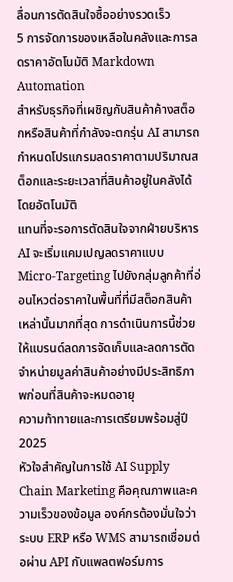ลื่อนการตัดสินใจซื้ออย่างรวดเร็ว
5 การจัดการของเหลือในคลังและการลดราคาอัตโนมัติ Markdown Automation
สำหรับธุรกิจที่เผชิญกับสินค้าค้างสต็อกหรือสินค้าที่กำลังจะตกรุ่น AI สามารถกำหนดโปรแกรมลดราคาตามปริมาณสต็อกและระยะเวลาที่สินค้าอยู่ในคลังได้โดยอัตโนมัติ
แทนที่จะรอการตัดสินใจจากฝ่ายบริหาร AI จะเริ่มแคมเปญลดราคาแบบ Micro-Targeting ไปยังกลุ่มลูกค้าที่อ่อนไหวต่อราคาในพื้นที่ที่มีสต็อกสินค้าเหล่านั้นมากที่สุด การดำเนินการนี้ช่วยให้แบรนด์ลดการจัดเก็บและลดการตัดจำหน่ายมูลค่าสินค้าอย่างมีประสิทธิภาพก่อนที่สินค้าจะหมดอายุ
ความท้าทายและการเตรียมพร้อมสู่ปี 2025
หัวใจสำคัญในการใช้ AI Supply Chain Marketing คือคุณภาพและความเร็วของข้อมูล องค์กรต้องมั่นใจว่าระบบ ERP หรือ WMS สามารถเชื่อมต่อผ่าน API กับแพลตฟอร์มการ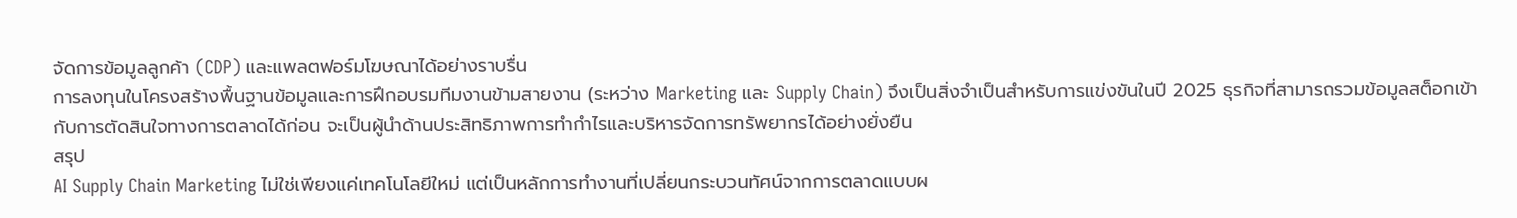จัดการข้อมูลลูกค้า (CDP) และแพลตฟอร์มโฆษณาได้อย่างราบรื่น
การลงทุนในโครงสร้างพื้นฐานข้อมูลและการฝึกอบรมทีมงานข้ามสายงาน (ระหว่าง Marketing และ Supply Chain) จึงเป็นสิ่งจำเป็นสำหรับการแข่งขันในปี 2025 ธุรกิจที่สามารถรวมข้อมูลสต็อกเข้ากับการตัดสินใจทางการตลาดได้ก่อน จะเป็นผู้นำด้านประสิทธิภาพการทำกำไรและบริหารจัดการทรัพยากรได้อย่างยั่งยืน
สรุป
AI Supply Chain Marketing ไม่ใช่เพียงแค่เทคโนโลยีใหม่ แต่เป็นหลักการทำงานที่เปลี่ยนกระบวนทัศน์จากการตลาดแบบผ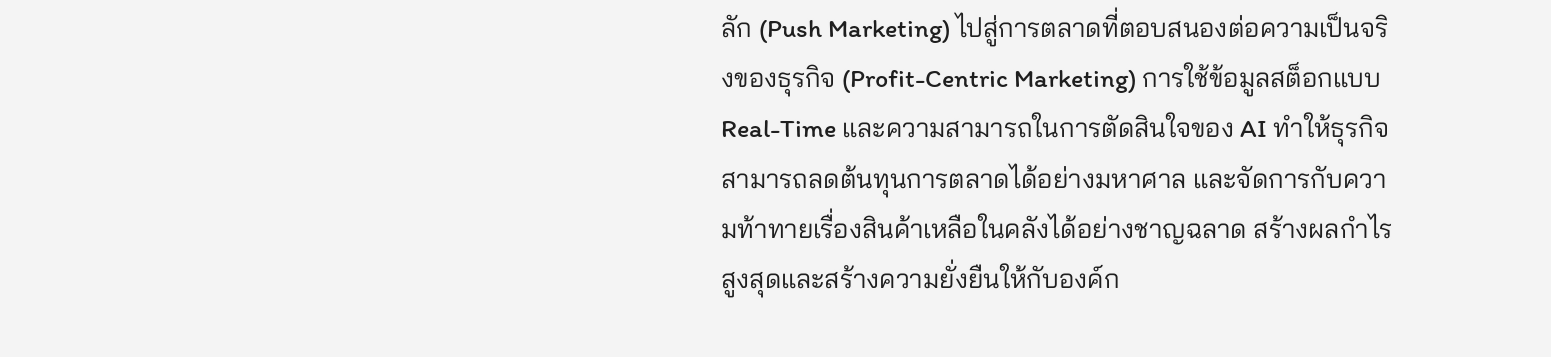ลัก (Push Marketing) ไปสู่การตลาดที่ตอบสนองต่อความเป็นจริงของธุรกิจ (Profit-Centric Marketing) การใช้ข้อมูลสต็อกแบบ Real-Time และความสามารถในการตัดสินใจของ AI ทำให้ธุรกิจสามารถลดต้นทุนการตลาดได้อย่างมหาศาล และจัดการกับความท้าทายเรื่องสินค้าเหลือในคลังได้อย่างชาญฉลาด สร้างผลกำไรสูงสุดและสร้างความยั่งยืนให้กับองค์ก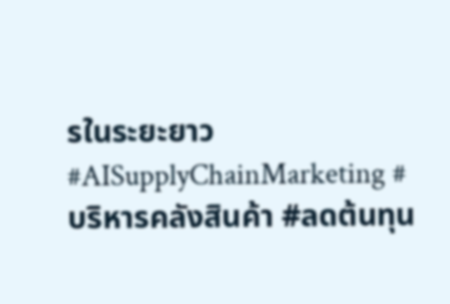รในระยะยาว
#AISupplyChainMarketing #บริหารคลังสินค้า #ลดต้นทุน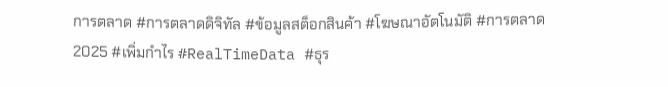การตลาด #การตลาดดิจิทัล #ข้อมูลสต็อกสินค้า #โฆษณาอัตโนมัติ #การตลาด2025 #เพิ่มกำไร #RealTimeData #ธุร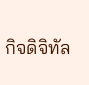กิจดิจิทัล